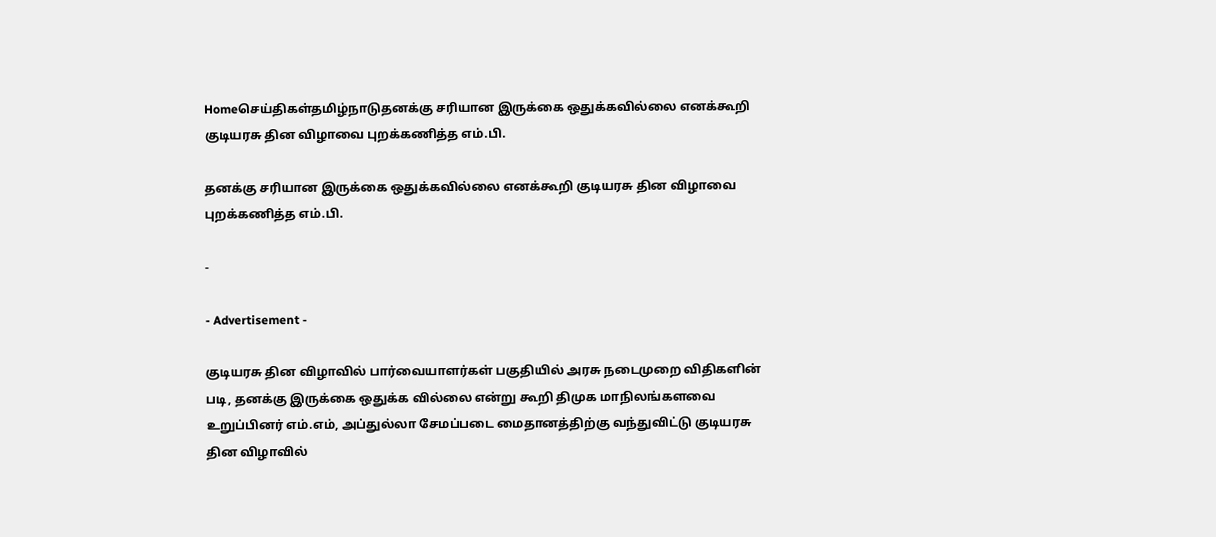Homeசெய்திகள்தமிழ்நாடுதனக்கு சரியான இருக்கை ஒதுக்கவில்லை எனக்கூறி குடியரசு தின விழாவை புறக்கணித்த எம்.பி.

தனக்கு சரியான இருக்கை ஒதுக்கவில்லை எனக்கூறி குடியரசு தின விழாவை புறக்கணித்த எம்.பி.

-

- Advertisement -

குடியரசு தின விழாவில் பார்வையாளர்கள் பகுதியில் அரசு நடைமுறை விதிகளின் படி, தனக்கு இருக்கை ஒதுக்க‌ வில்லை என்று கூறி திமுக மாநிலங்களவை உறுப்பினர் எம்.எம், அப்துல்லா சேமப்படை மைதானத்திற்கு வந்துவிட்டு குடியரசு தின விழாவில்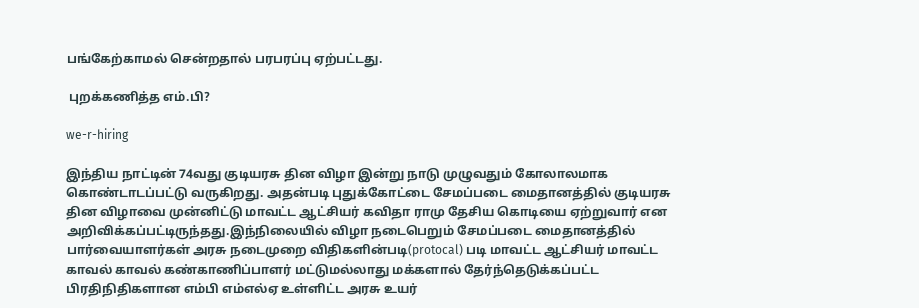பங்கேற்காமல் சென்றதால் பரபரப்பு ஏற்பட்டது.

 புறக்கணித்த எம்.பி?

we-r-hiring

இந்திய நாட்டின் 74வது குடியரசு தின விழா இன்று நாடு முழுவதும் கோலாலமாக கொண்டாடப்பட்டு வருகிறது. அதன்படி புதுக்கோட்டை சேமப்படை மைதானத்தில் குடியரசு தின விழாவை முன்னிட்டு மாவட்ட ஆட்சியர் கவிதா ராமு தேசிய கொடியை ஏற்றுவார் என அறிவிக்கப்பட்டிருந்தது.இந்நிலையில் விழா நடைபெறும் சேமப்படை மைதானத்தில் பார்வையாளர்கள் அரசு நடைமுறை விதிகளின்படி(protocal) படி மாவட்ட ஆட்சியர் மாவட்ட காவல் காவல் கண்காணிப்பாளர் மட்டுமல்லாது மக்களால் தேர்ந்தெடுக்கப்பட்ட பிரதிநிதிகளான எம்பி எம்எல்ஏ உள்ளிட்ட அரசு உயர்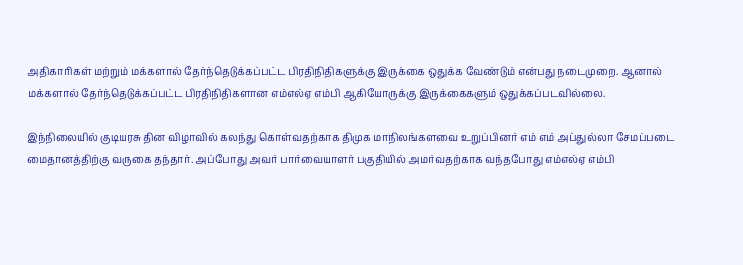அதிகாரிகள் மற்றும் மக்களால் தேர்ந்தெடுக்கப்பட்ட பிரதிநிதிகளுக்கு இருக்கை ஒதுக்க வேண்டும் என்பது நடைமுறை. ஆனால் மக்களால் தேர்ந்தெடுக்கப்பட்ட பிரதிநிதிகளான எம்எல்ஏ எம்பி ஆகியோருக்கு இருக்கைகளும் ஒதுக்கப்படவில்லை.

இந்நிலையில் குடியரசு தின விழாவில் கலந்து கொள்வதற்காக திமுக மாநிலங்களவை உறுப்பினர் எம் எம் அப்துல்லா சேமப்படை மைதானத்திற்கு வருகை தந்தார். அப்போது அவர் பார்வையாளர் பகுதியில் அமர்வதற்காக வந்தபோது எம்எல்ஏ எம்பி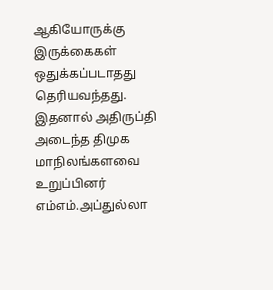ஆகியோருக்கு இருக்கைகள் ஒதுக்கப்படாதது தெரியவந்தது. இதனால் அதிருப்தி அடைந்த திமுக மாநிலங்களவை உறுப்பினர் எம்எம்.அப்துல்லா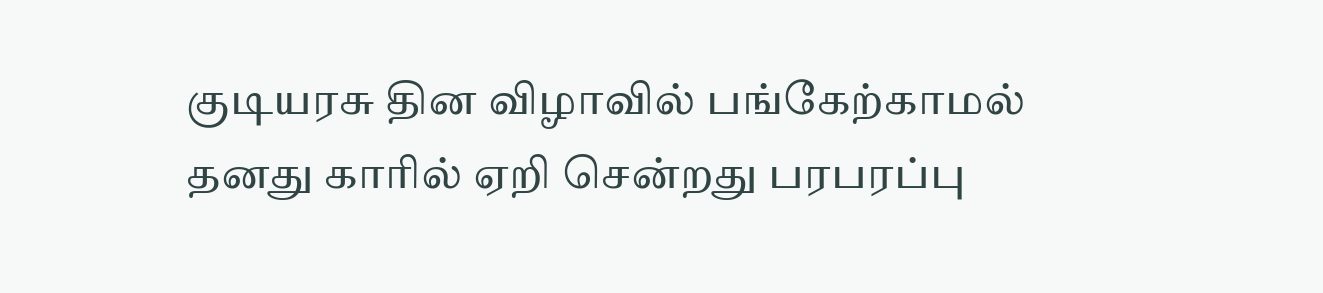குடியரசு தின விழாவில் பங்கேற்காமல் தனது காரில் ஏறி சென்றது பரபரப்பு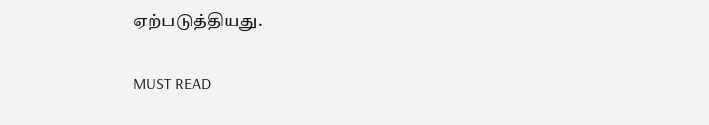ஏற்படுத்தியது.

MUST READ